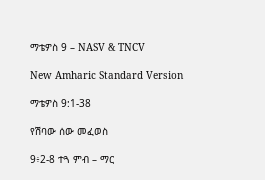ማቴዎስ 9 – NASV & TNCV

New Amharic Standard Version

ማቴዎስ 9:1-38

የሽባው ሰው መፈወስ

9፥2-8 ተጓ ምብ – ማር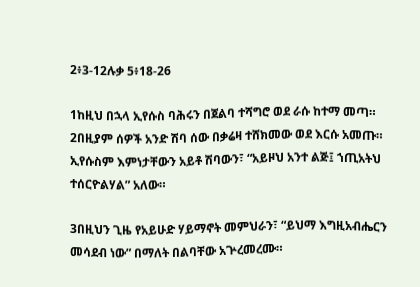2፥3-12ሉቃ 5፥18-26

1ከዚህ በኋላ ኢየሱስ ባሕሩን በጀልባ ተሻግሮ ወደ ራሱ ከተማ መጣ። 2በዚያም ሰዎች አንድ ሽባ ሰው በቃሬዛ ተሸክመው ወደ እርሱ አመጡ። ኢየሱስም እምነታቸውን አይቶ ሽባውን፣ “አይዞህ አንተ ልጅ፤ ኀጢአትህ ተሰርዮልሃል” አለው።

3በዚህን ጊዜ የአይሁድ ሃይማኖት መምህራን፣ “ይህማ እግዚአብሔርን መሳደብ ነው” በማለት በልባቸው አጕረመረሙ።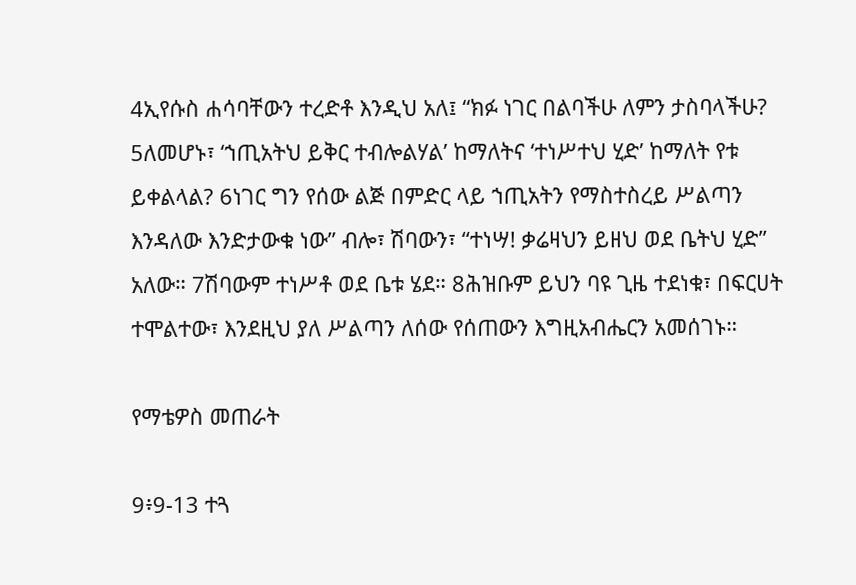4ኢየሱስ ሐሳባቸውን ተረድቶ እንዲህ አለ፤ “ክፉ ነገር በልባችሁ ለምን ታስባላችሁ? 5ለመሆኑ፣ ‘ኀጢአትህ ይቅር ተብሎልሃል’ ከማለትና ‘ተነሥተህ ሂድ’ ከማለት የቱ ይቀልላል? 6ነገር ግን የሰው ልጅ በምድር ላይ ኀጢአትን የማስተስረይ ሥልጣን እንዳለው እንድታውቁ ነው” ብሎ፣ ሽባውን፣ “ተነሣ! ቃሬዛህን ይዘህ ወደ ቤትህ ሂድ” አለው። 7ሽባውም ተነሥቶ ወደ ቤቱ ሄደ። 8ሕዝቡም ይህን ባዩ ጊዜ ተደነቁ፣ በፍርሀት ተሞልተው፣ እንደዚህ ያለ ሥልጣን ለሰው የሰጠውን እግዚአብሔርን አመሰገኑ።

የማቴዎስ መጠራት

9፥9-13 ተጓ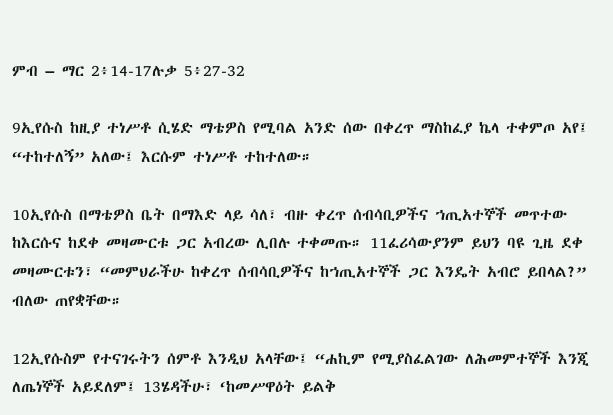ምብ – ማር 2፥14-17ሉቃ 5፥27-32

9ኢየሱስ ከዚያ ተነሥቶ ሲሄድ ማቴዎስ የሚባል አንድ ሰው በቀረጥ ማስከፈያ ኬላ ተቀምጦ አየ፤ “ተከተለኝ” አለው፤ እርሱም ተነሥቶ ተከተለው።

10ኢየሱስ በማቴዎስ ቤት በማእድ ላይ ሳለ፣ ብዙ ቀረጥ ሰብሳቢዎችና ኀጢአተኞች መጥተው ከእርሱና ከደቀ መዛሙርቱ ጋር አብረው ሊበሉ ተቀመጡ። 11ፈሪሳውያንም ይህን ባዩ ጊዜ ደቀ መዛሙርቱን፣ “መምህራችሁ ከቀረጥ ሰብሳቢዎችና ከኀጢአተኞች ጋር እንዴት አብሮ ይበላል?” ብለው ጠየቋቸው።

12ኢየሱስም የተናገሩትን ሰምቶ እንዲህ አላቸው፤ “ሐኪም የሚያስፈልገው ለሕመምተኞች እንጂ ለጤነኞች አይደለም፤ 13ሄዳችሁ፣ ‘ከመሥዋዕት ይልቅ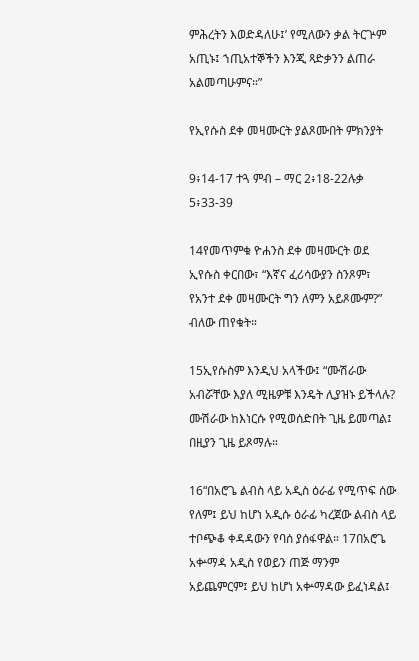ምሕረትን እወድዳለሁ፤’ የሚለውን ቃል ትርጕም አጢኑ፤ ኀጢአተኞችን እንጂ ጻድቃንን ልጠራ አልመጣሁምና።”

የኢየሱስ ደቀ መዛሙርት ያልጾሙበት ምክንያት

9፥14-17 ተጓ ምብ – ማር 2፥18-22ሉቃ 5፥33-39

14የመጥምቁ ዮሐንስ ደቀ መዛሙርት ወደ ኢየሱስ ቀርበው፣ “እኛና ፈሪሳውያን ስንጾም፣ የአንተ ደቀ መዛሙርት ግን ለምን አይጾሙም?” ብለው ጠየቁት።

15ኢየሱስም እንዲህ አላችው፤ “ሙሽራው አብሯቸው እያለ ሚዜዎቹ እንዴት ሊያዝኑ ይችላሉ? ሙሽራው ከእነርሱ የሚወሰድበት ጊዜ ይመጣል፤ በዚያን ጊዜ ይጾማሉ።

16“በአሮጌ ልብስ ላይ አዲስ ዕራፊ የሚጥፍ ሰው የለም፤ ይህ ከሆነ አዲሱ ዕራፊ ካረጀው ልብስ ላይ ተቦጭቆ ቀዳዳውን የባሰ ያሰፋዋል። 17በአሮጌ አቍማዳ አዲስ የወይን ጠጅ ማንም አይጨምርም፤ ይህ ከሆነ አቍማዳው ይፈነዳል፤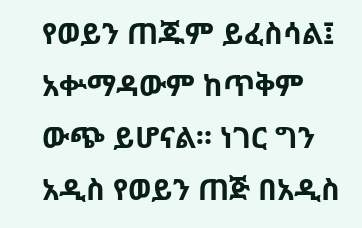የወይን ጠጁም ይፈስሳል፤ አቍማዳውም ከጥቅም ውጭ ይሆናል። ነገር ግን አዲስ የወይን ጠጅ በአዲስ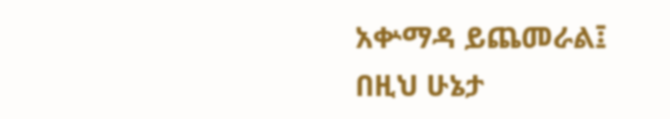አቍማዳ ይጨመራል፤ በዚህ ሁኔታ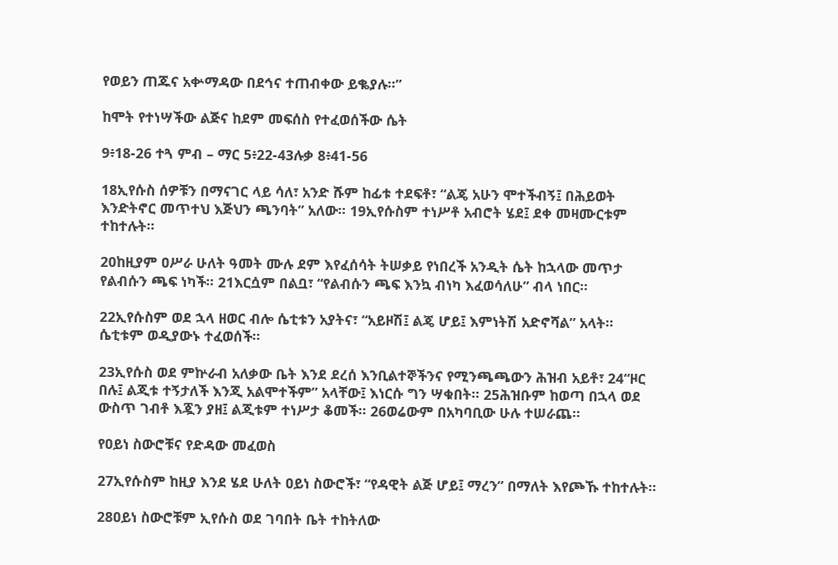የወይን ጠጁና አቍማዳው በደኅና ተጠብቀው ይቈያሉ።”

ከሞት የተነሣችው ልጅና ከደም መፍሰስ የተፈወሰችው ሴት

9፥18-26 ተጓ ምብ – ማር 5፥22-43ሉቃ 8፥41-56

18ኢየሱስ ሰዎቹን በማናገር ላይ ሳለ፣ አንድ ሹም ከፊቱ ተደፍቶ፣ “ልጄ አሁን ሞተችብኝ፤ በሕይወት እንድትኖር መጥተህ እጅህን ጫንባት” አለው። 19ኢየሱስም ተነሥቶ አብሮት ሄደ፤ ደቀ መዛሙርቱም ተከተሉት።

20ከዚያም ዐሥራ ሁለት ዓመት ሙሉ ደም እየፈሰሳት ትሠቃይ የነበረች አንዲት ሴት ከኋላው መጥታ የልብሱን ጫፍ ነካች። 21እርሷም በልቧ፣ “የልብሱን ጫፍ እንኳ ብነካ እፈወሳለሁ” ብላ ነበር።

22ኢየሱስም ወደ ኋላ ዘወር ብሎ ሴቲቱን አያትና፣ “አይዞሽ፤ ልጄ ሆይ፤ እምነትሽ አድኖሻል” አላት። ሴቲቱም ወዲያውኑ ተፈወሰች።

23ኢየሱስ ወደ ምኵራብ አለቃው ቤት እንደ ደረሰ እንቢልተኞችንና የሚንጫጫውን ሕዝብ አይቶ፣ 24“ዞር በሉ፤ ልጂቱ ተኝታለች እንጂ አልሞተችም” አላቸው፤ እነርሱ ግን ሣቁበት። 25ሕዝቡም ከወጣ በኋላ ወደ ውስጥ ገብቶ እጇን ያዘ፤ ልጂቱም ተነሥታ ቆመች። 26ወሬውም በአካባቢው ሁሉ ተሠራጨ።

የዐይነ ስውሮቹና የድዳው መፈወስ

27ኢየሱስም ከዚያ እንደ ሄደ ሁለት ዐይነ ስውሮች፣ “የዳዊት ልጅ ሆይ፤ ማረን” በማለት እየጮኹ ተከተሉት።

28ዐይነ ስውሮቹም ኢየሱስ ወደ ገባበት ቤት ተከትለው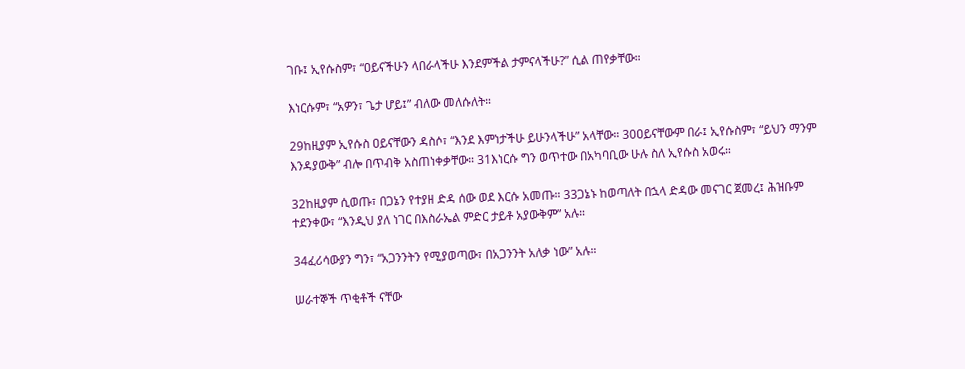ገቡ፤ ኢየሱስም፣ “ዐይናችሁን ላበራላችሁ እንደምችል ታምናላችሁ?” ሲል ጠየቃቸው።

እነርሱም፣ “አዎን፣ ጌታ ሆይ፤” ብለው መለሱለት።

29ከዚያም ኢየሱስ ዐይናቸውን ዳስሶ፣ “እንደ እምነታችሁ ይሁንላችሁ” አላቸው። 30ዐይናቸውም በራ፤ ኢየሱስም፣ “ይህን ማንም እንዳያውቅ” ብሎ በጥብቅ አስጠነቀቃቸው። 31እነርሱ ግን ወጥተው በአካባቢው ሁሉ ስለ ኢየሱስ አወሩ።

32ከዚያም ሲወጡ፣ በጋኔን የተያዘ ድዳ ሰው ወደ እርሱ አመጡ። 33ጋኔኑ ከወጣለት በኋላ ድዳው መናገር ጀመረ፤ ሕዝቡም ተደንቀው፣ “እንዲህ ያለ ነገር በእስራኤል ምድር ታይቶ አያውቅም” አሉ።

34ፈሪሳውያን ግን፣ “አጋንንትን የሚያወጣው፣ በአጋንንት አለቃ ነው” አሉ።

ሠራተኞች ጥቂቶች ናቸው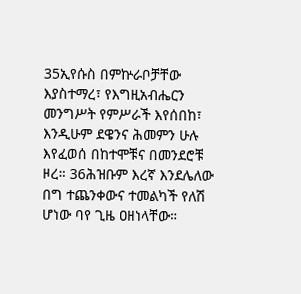35ኢየሱስ በምኵራቦቻቸው እያስተማረ፣ የእግዚአብሔርን መንግሥት የምሥራች እየሰበከ፣ እንዲሁም ደዌንና ሕመምን ሁሉ እየፈወሰ በከተሞቹና በመንደሮቹ ዞረ። 36ሕዝቡም እረኛ እንደሌለው በግ ተጨንቀውና ተመልካች የለሽ ሆነው ባየ ጊዜ ዐዘነላቸው።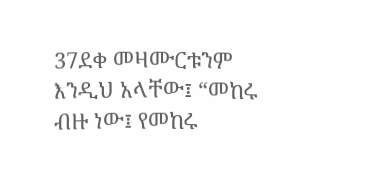37ደቀ መዛሙርቱንም እንዲህ አላቸው፤ “መከሩ ብዙ ነው፤ የመከሩ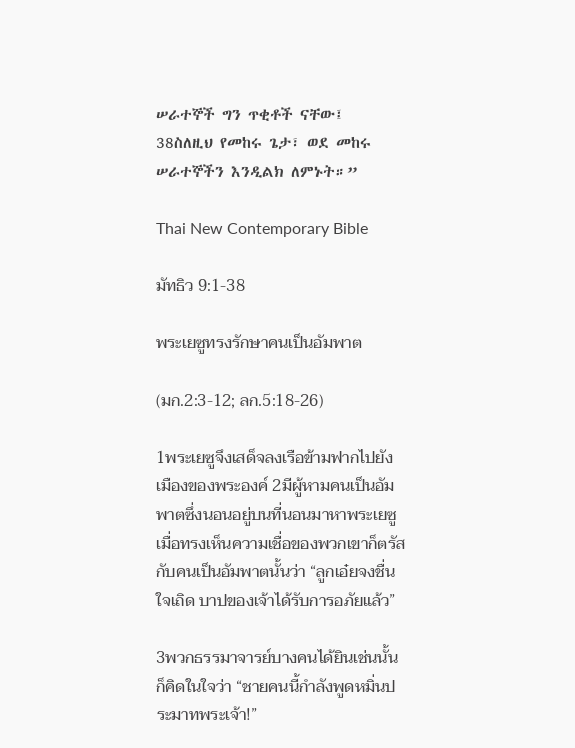ሠራተኞች ግን ጥቂቶች ናቸው፤ 38ስለዚህ የመከሩ ጌታ፣ ወደ መከሩ ሠራተኞችን እንዲልክ ለምኑት።”

Thai New Contemporary Bible

มัทธิว 9:1-38

พระเยซูทรงรักษาคนเป็นอัมพาต

(มก.2:3-12; ลก.5:18-26)

1พระเยซูจึงเสด็จลงเรือข้ามฟากไปยังเมืองของพระองค์ 2มีผู้หามคนเป็นอัมพาตซึ่งนอนอยู่บนที่นอนมาหาพระเยซู เมื่อทรงเห็นความเชื่อของพวกเขาก็ตรัสกับคนเป็นอัมพาตนั้นว่า “ลูกเอ๋ยจงชื่นใจเถิด บาปของเจ้าได้รับการอภัยแล้ว”

3พวกธรรมาจารย์บางคนได้ยินเช่นนั้นก็คิดในใจว่า “ชายคนนี้กำลังพูดหมิ่นประมาทพระเจ้า!”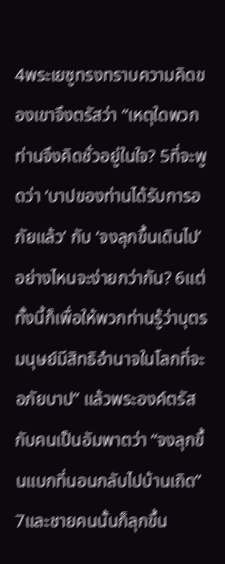4พระเยซูทรงทราบความคิดของเขาจึงตรัสว่า “เหตุใดพวกท่านจึงคิดชั่วอยู่ในใจ? 5ที่จะพูดว่า ‘บาปของท่านได้รับการอภัยแล้ว’ กับ ‘จงลุกขึ้นเดินไป’ อย่างไหนจะง่ายกว่ากัน? 6แต่ทั้งนี้ก็เพื่อให้พวกท่านรู้ว่าบุตรมนุษย์มีสิทธิอำนาจในโลกที่จะอภัยบาป” แล้วพระองค์ตรัสกับคนเป็นอัมพาตว่า “จงลุกขึ้นแบกที่นอนกลับไปบ้านเถิด” 7และชายคนนั้นก็ลุกขึ้น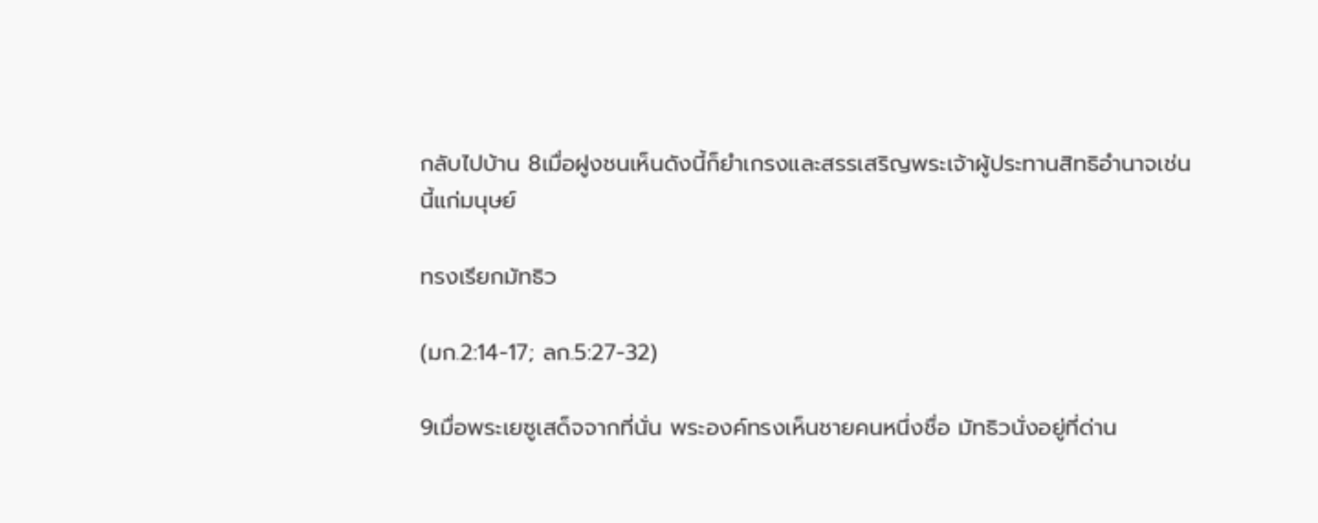กลับไปบ้าน 8เมื่อฝูงชนเห็นดังนี้ก็ยำเกรงและสรรเสริญพระเจ้าผู้ประทานสิทธิอำนาจเช่นนี้แก่มนุษย์

ทรงเรียกมัทธิว

(มก.2:14-17; ลก.5:27-32)

9เมื่อพระเยซูเสด็จจากที่นั่น พระองค์ทรงเห็นชายคนหนึ่งชื่อ มัทธิวนั่งอยู่ที่ด่าน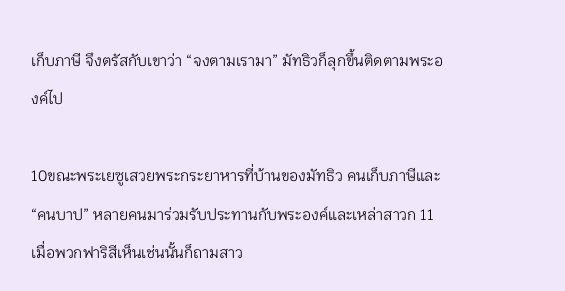เก็บภาษี จึงตรัสกับเขาว่า “จงตามเรามา” มัทธิวก็ลุกขึ้นติดตามพระองค์ไป

10ขณะพระเยซูเสวยพระกระยาหารที่บ้านของมัทธิว คนเก็บภาษีและ “คนบาป” หลายคนมาร่วมรับประทานกับพระองค์และเหล่าสาวก 11เมื่อพวกฟาริสีเห็นเช่นนั้นก็ถามสาว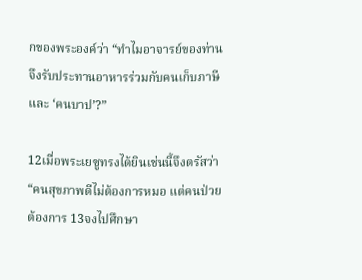กของพระองค์ว่า “ทำไมอาจารย์ของท่านจึงรับประทานอาหารร่วมกับคนเก็บภาษีและ ‘คนบาป’?”

12เมื่อพระเยซูทรงได้ยินเช่นนี้จึงตรัสว่า “คนสุขภาพดีไม่ต้องการหมอ แต่คนป่วยต้องการ 13จงไปศึกษา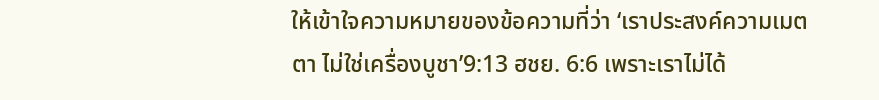ให้เข้าใจความหมายของข้อความที่ว่า ‘เราประสงค์ความเมตตา ไม่ใช่เครื่องบูชา’9:13 ฮชย. 6:6 เพราะเราไม่ได้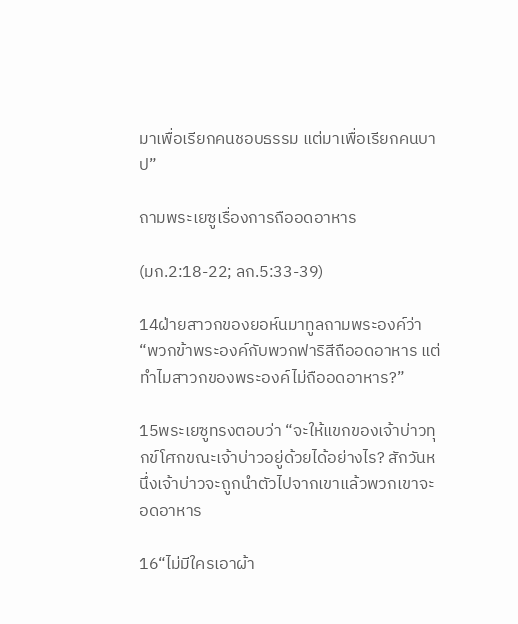มาเพื่อเรียกคนชอบธรรม แต่มาเพื่อเรียกคนบาป”

ถามพระเยซูเรื่องการถืออดอาหาร

(มก.2:18-22; ลก.5:33-39)

14ฝ่ายสาวกของยอห์นมาทูลถามพระองค์ว่า “พวกข้าพระองค์กับพวกฟาริสีถืออดอาหาร แต่ทำไมสาวกของพระองค์ไม่ถืออดอาหาร?”

15พระเยซูทรงตอบว่า “จะให้แขกของเจ้าบ่าวทุกข์โศกขณะเจ้าบ่าวอยู่ด้วยได้อย่างไร? สักวันหนึ่งเจ้าบ่าวจะถูกนำตัวไปจากเขาแล้วพวกเขาจะอดอาหาร

16“ไม่มีใครเอาผ้า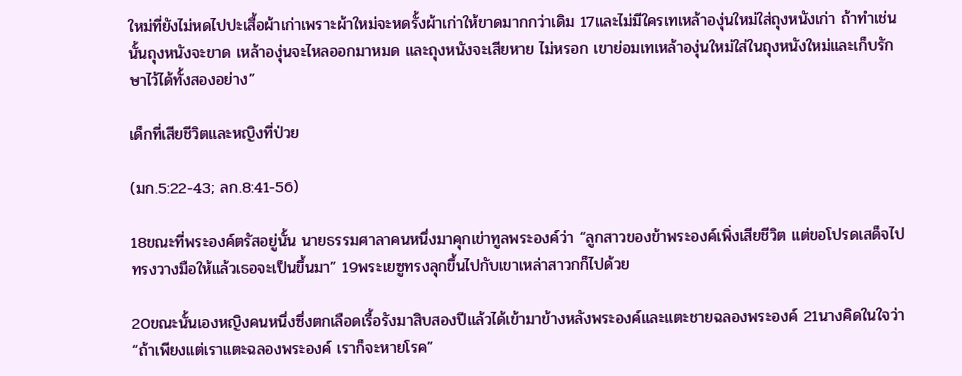ใหม่ที่ยังไม่หดไปปะเสื้อผ้าเก่าเพราะผ้าใหม่จะหดรั้งผ้าเก่าให้ขาดมากกว่าเดิม 17และไม่มีใครเทเหล้าองุ่นใหม่ใส่ถุงหนังเก่า ถ้าทำเช่นนั้นถุงหนังจะขาด เหล้าองุ่นจะไหลออกมาหมด และถุงหนังจะเสียหาย ไม่หรอก เขาย่อมเทเหล้าองุ่นใหม่ใส่ในถุงหนังใหม่และเก็บรักษาไว้ได้ทั้งสองอย่าง”

เด็กที่เสียชีวิตและหญิงที่ป่วย

(มก.5:22-43; ลก.8:41-56)

18ขณะที่พระองค์ตรัสอยู่นั้น นายธรรมศาลาคนหนึ่งมาคุกเข่าทูลพระองค์ว่า “ลูกสาวของข้าพระองค์เพิ่งเสียชีวิต แต่ขอโปรดเสด็จไปทรงวางมือให้แล้วเธอจะเป็นขึ้นมา” 19พระเยซูทรงลุกขึ้นไปกับเขาเหล่าสาวกก็ไปด้วย

20ขณะนั้นเองหญิงคนหนึ่งซึ่งตกเลือดเรื้อรังมาสิบสองปีแล้วได้เข้ามาข้างหลังพระองค์และแตะชายฉลองพระองค์ 21นางคิดในใจว่า “ถ้าเพียงแต่เราแตะฉลองพระองค์ เราก็จะหายโรค”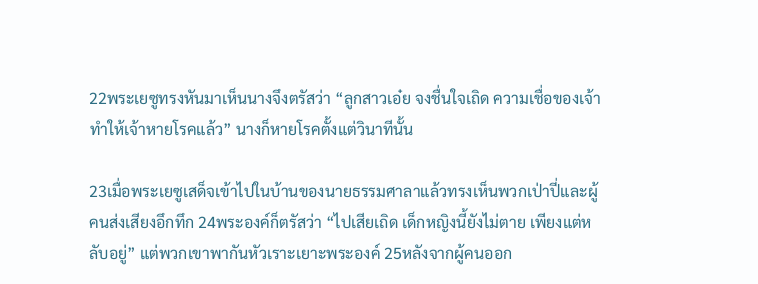22พระเยซูทรงหันมาเห็นนางจึงตรัสว่า “ลูกสาวเอ๋ย จงชื่นใจเถิด ความเชื่อของเจ้าทำให้เจ้าหายโรคแล้ว” นางก็หายโรคตั้งแต่วินาทีนั้น

23เมื่อพระเยซูเสด็จเข้าไปในบ้านของนายธรรมศาลาแล้วทรงเห็นพวกเป่าปี่และผู้คนส่งเสียงอึกทึก 24พระองค์ก็ตรัสว่า “ไปเสียเถิด เด็กหญิงนี้ยังไม่ตาย เพียงแต่หลับอยู่” แต่พวกเขาพากันหัวเราะเยาะพระองค์ 25หลังจากผู้คนออก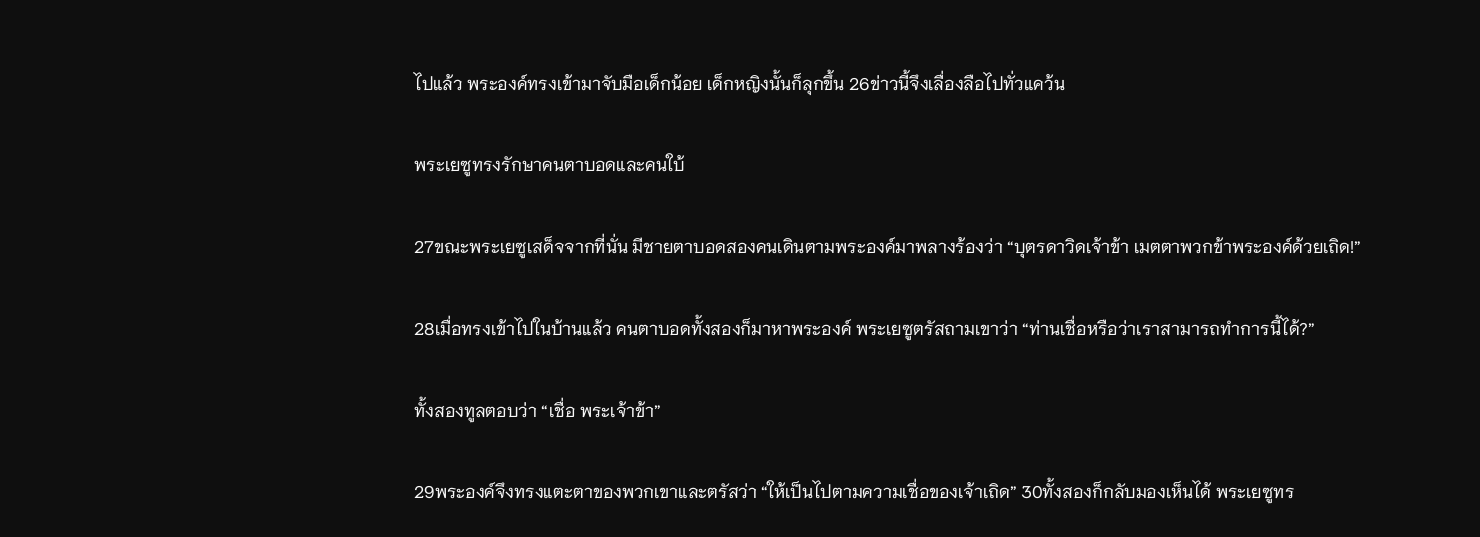ไปแล้ว พระองค์ทรงเข้ามาจับมือเด็กน้อย เด็กหญิงนั้นก็ลุกขึ้น 26ข่าวนี้จึงเลื่องลือไปทั่วแคว้น

พระเยซูทรงรักษาคนตาบอดและคนใบ้

27ขณะพระเยซูเสด็จจากที่นั่น มีชายตาบอดสองคนเดินตามพระองค์มาพลางร้องว่า “บุตรดาวิดเจ้าข้า เมตตาพวกข้าพระองค์ด้วยเถิด!”

28เมื่อทรงเข้าไปในบ้านแล้ว คนตาบอดทั้งสองก็มาหาพระองค์ พระเยซูตรัสถามเขาว่า “ท่านเชื่อหรือว่าเราสามารถทำการนี้ได้?”

ทั้งสองทูลตอบว่า “เชื่อ พระเจ้าข้า”

29พระองค์จึงทรงแตะตาของพวกเขาและตรัสว่า “ให้เป็นไปตามความเชื่อของเจ้าเถิด” 30ทั้งสองก็กลับมองเห็นได้ พระเยซูทร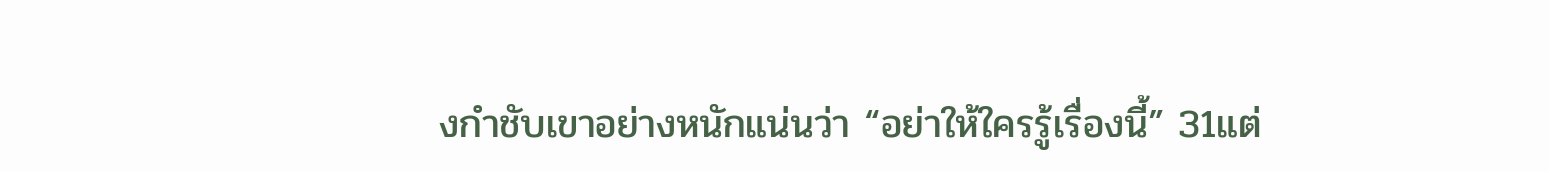งกำชับเขาอย่างหนักแน่นว่า “อย่าให้ใครรู้เรื่องนี้” 31แต่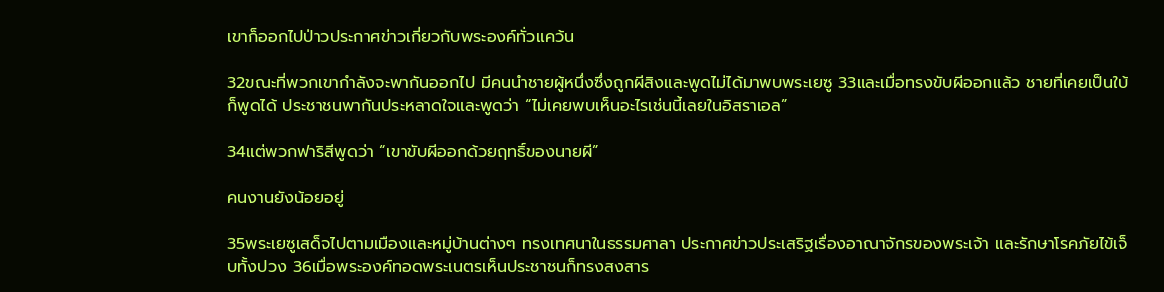เขาก็ออกไปป่าวประกาศข่าวเกี่ยวกับพระองค์ทั่วแคว้น

32ขณะที่พวกเขากำลังจะพากันออกไป มีคนนำชายผู้หนึ่งซึ่งถูกผีสิงและพูดไม่ได้มาพบพระเยซู 33และเมื่อทรงขับผีออกแล้ว ชายที่เคยเป็นใบ้ก็พูดได้ ประชาชนพากันประหลาดใจและพูดว่า “ไม่เคยพบเห็นอะไรเช่นนี้เลยในอิสราเอล”

34แต่พวกฟาริสีพูดว่า “เขาขับผีออกด้วยฤทธิ์ของนายผี”

คนงานยังน้อยอยู่

35พระเยซูเสด็จไปตามเมืองและหมู่บ้านต่างๆ ทรงเทศนาในธรรมศาลา ประกาศข่าวประเสริฐเรื่องอาณาจักรของพระเจ้า และรักษาโรคภัยไข้เจ็บทั้งปวง 36เมื่อพระองค์ทอดพระเนตรเห็นประชาชนก็ทรงสงสาร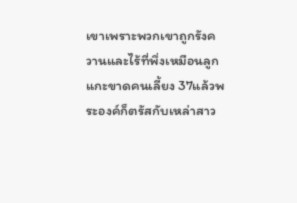เขาเพราะพวกเขาถูกรังควานและไร้ที่พึ่งเหมือนลูกแกะขาดคนเลี้ยง 37แล้วพระองค์ก็ตรัสกับเหล่าสาว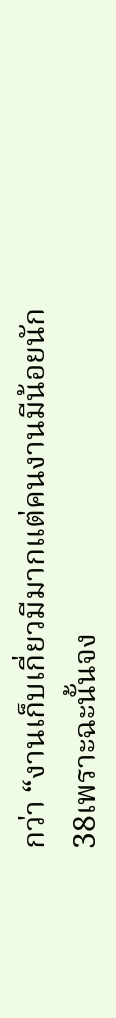กว่า “งานเก็บเกี่ยวมีมากแต่คนงานมีน้อยนัก 38เพราะฉะนั้นจง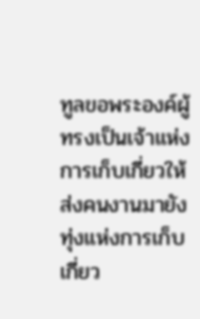ทูลขอพระองค์ผู้ทรงเป็นเจ้าแห่งการเก็บเกี่ยวให้ส่งคนงานมายังทุ่งแห่งการเก็บเกี่ยว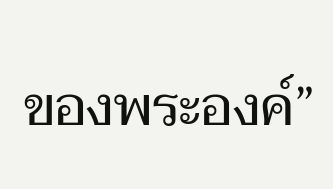ของพระองค์”